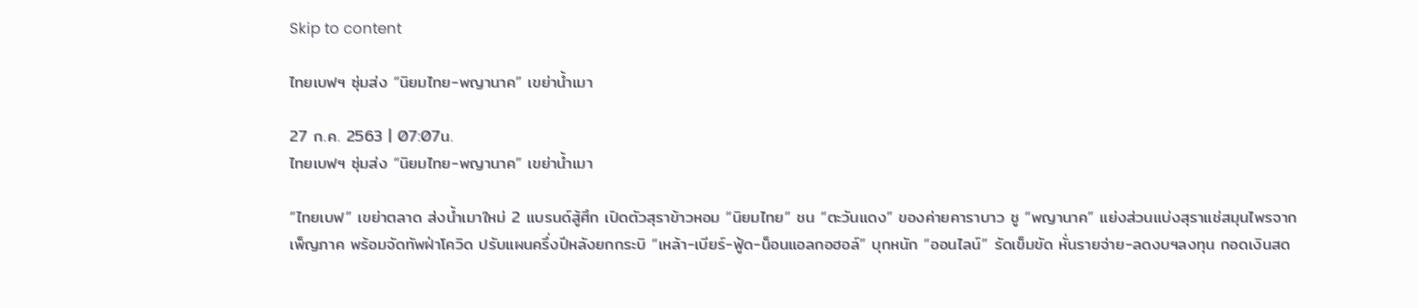Skip to content

ไทยเบฟฯ ซุ่มส่ง “นิยมไทย-พญานาค” เขย่าน้ำเมา

27 ก.ค. 2563 | 07:07น.
ไทยเบฟฯ ซุ่มส่ง “นิยมไทย-พญานาค” เขย่าน้ำเมา

“ไทยเบฟ” เขย่าตลาด ส่งน้ำเมาใหม่ 2 แบรนด์สู้ศึก เปิดตัวสุราข้าวหอม “นิยมไทย” ชน “ตะวันแดง” ของค่ายคาราบาว ชู “พญานาค” แย่งส่วนแบ่งสุราแช่สมุนไพรจากเพ็ญภาค พร้อมจัดทัพฝ่าโควิด ปรับแผนครึ่งปีหลังยกกระบิ “เหล้า-เบียร์-ฟู้ด-น็อนแอลกอฮอล์” บุกหนัก “ออนไลน์” รัดเข็มขัด หั่นรายจ่าย-ลดงบฯลงทุน กอดเงินสด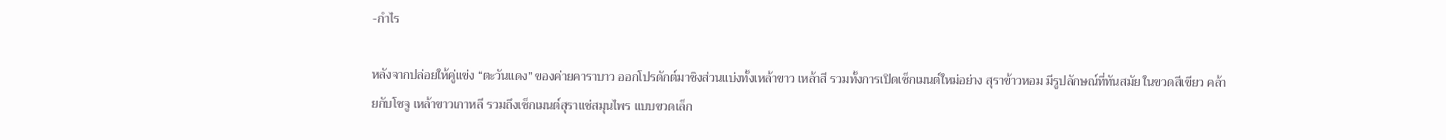-กำไร

หลังจากปล่อยให้คู่แข่ง “ตะวันแดง” ของค่ายคาราบาว ออกโปรดักต์มาชิงส่วนแบ่งทั้งเหล้าขาว เหล้าสี รวมทั้งการเปิดเซ็กเมนต์ใหม่อย่าง สุราข้าวหอม มีรูปลักษณ์ที่ทันสมัย ในขวดสีเขียว คล้ายกับโซจู เหล้าขาวเกาหลี รวมถึงเซ็กเมนต์สุราแช่สมุนไพร แบบขวดเล็ก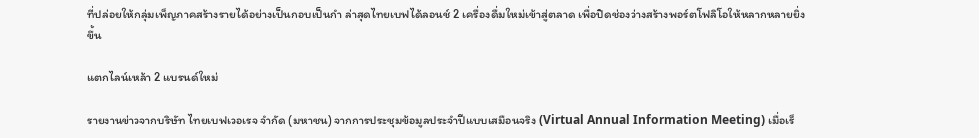ที่ปล่อยให้กลุ่มเพ็ญภาคสร้างรายได้อย่างเป็นกอบเป็นกำ ล่าสุดไทยเบฟได้ลอนช์ 2 เครื่องดื่มใหม่เข้าสู่ตลาด เพื่อปิดช่องว่างสร้างพอร์ตโฟลิโอให้หลากหลายยิ่งขึ้น

แตกไลน์เหล้า 2 แบรนด์ใหม่

รายงานข่าวจากบริษัท ไทยเบฟเวอเรจ จำกัด (มหาชน) จากการประชุมข้อมูลประจำปีแบบเสมือนจริง (Virtual Annual Information Meeting) เมื่อเร็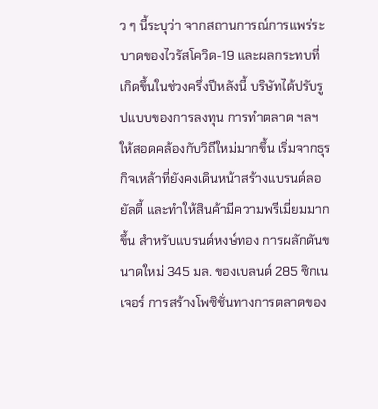ว ๆ นี้ระบุว่า จากสถานการณ์การแพร่ระบาดของไวรัสโควิด-19 และผลกระทบที่เกิดขึ้นในช่วงครึ่งปีหลังนี้ บริษัทได้ปรับรูปแบบของการลงทุน การทำตลาด ฯลฯ ให้สอดคล้องกับวิถีใหม่มากขึ้น เริ่มจากธุรกิจเหล้าที่ยังคงเดินหน้าสร้างแบรนด์ลอยัลตี้ และทำให้สินค้ามีความพรีเมี่ยมมากขึ้น สำหรับแบรนด์หงษ์ทอง การผลักดันขนาดใหม่ 345 มล. ของเบลนด์ 285 ซิกเนเจอร์ การสร้างโพซิชั่นทางการตลาดของ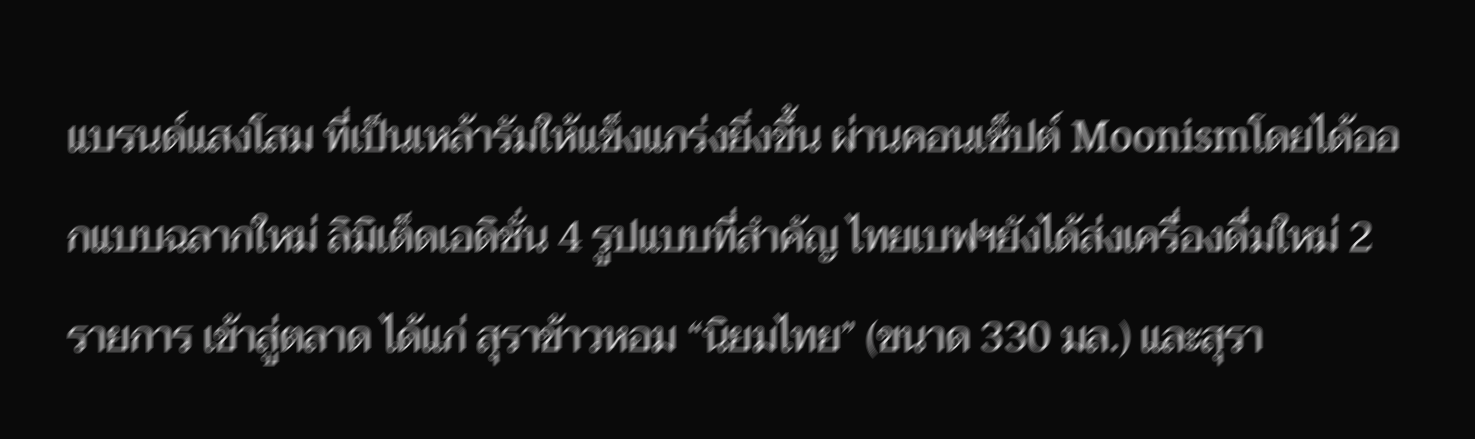แบรนด์แสงโสม ที่เป็นเหล้ารัมให้แข็งแกร่งยิ่งขึ้น ผ่านคอนเซ็ปต์ Moonismโดยได้ออกแบบฉลากใหม่ ลิมิเต็ดเอดิชั่น 4 รูปแบบที่สำคัญ ไทยเบฟฯยังได้ส่งเครื่องดื่มใหม่ 2 รายการ เข้าสู่ตลาด ได้แก่ สุราข้าวหอม “นิยมไทย” (ขนาด 330 มล.) และสุรา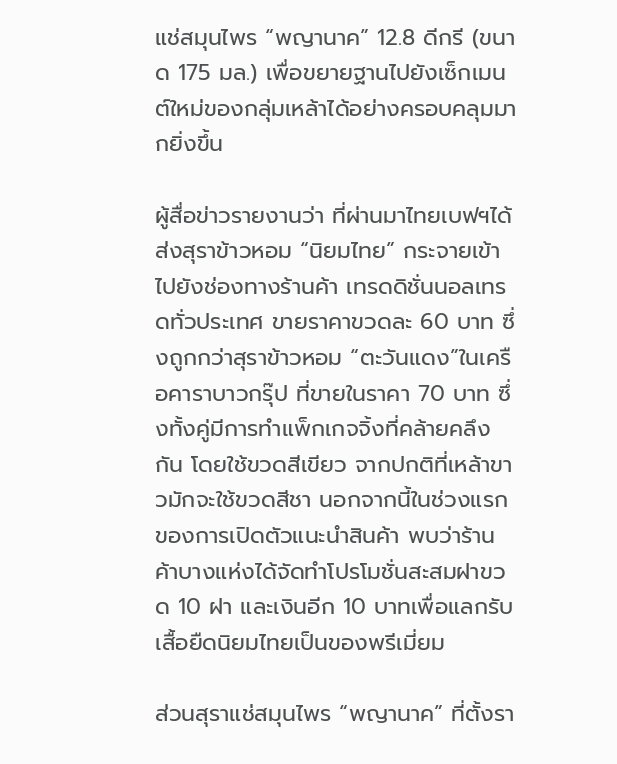แช่สมุนไพร “พญานาค” 12.8 ดีกรี (ขนาด 175 มล.) เพื่อขยายฐานไปยังเซ็กเมนต์ใหม่ของกลุ่มเหล้าได้อย่างครอบคลุมมากยิ่งขึ้น

ผู้สื่อข่าวรายงานว่า ที่ผ่านมาไทยเบฟฯได้ส่งสุราข้าวหอม “นิยมไทย” กระจายเข้าไปยังช่องทางร้านค้า เทรดดิชั่นนอลเทรดทั่วประเทศ ขายราคาขวดละ 60 บาท ซึ่งถูกกว่าสุราข้าวหอม “ตะวันแดง”ในเครือคาราบาวกรุ๊ป ที่ขายในราคา 70 บาท ซึ่งทั้งคู่มีการทำแพ็กเกจจิ้งที่คล้ายคลึงกัน โดยใช้ขวดสีเขียว จากปกติที่เหล้าขาวมักจะใช้ขวดสีชา นอกจากนี้ในช่วงแรกของการเปิดตัวแนะนำสินค้า พบว่าร้านค้าบางแห่งได้จัดทำโปรโมชั่นสะสมฝาขวด 10 ฝา และเงินอีก 10 บาทเพื่อแลกรับเสื้อยืดนิยมไทยเป็นของพรีเมี่ยม

ส่วนสุราแช่สมุนไพร “พญานาค” ที่ตั้งรา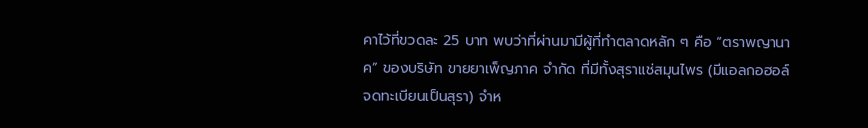คาไว้ที่ขวดละ 25 บาท พบว่าที่ผ่านมามีผู้ที่ทำตลาดหลัก ๆ คือ “ตราพญานาค” ของบริษัท ขายยาเพ็ญภาค จำกัด ที่มีทั้งสุราแช่สมุนไพร (มีแอลกอฮอล์ จดทะเบียนเป็นสุรา) จำห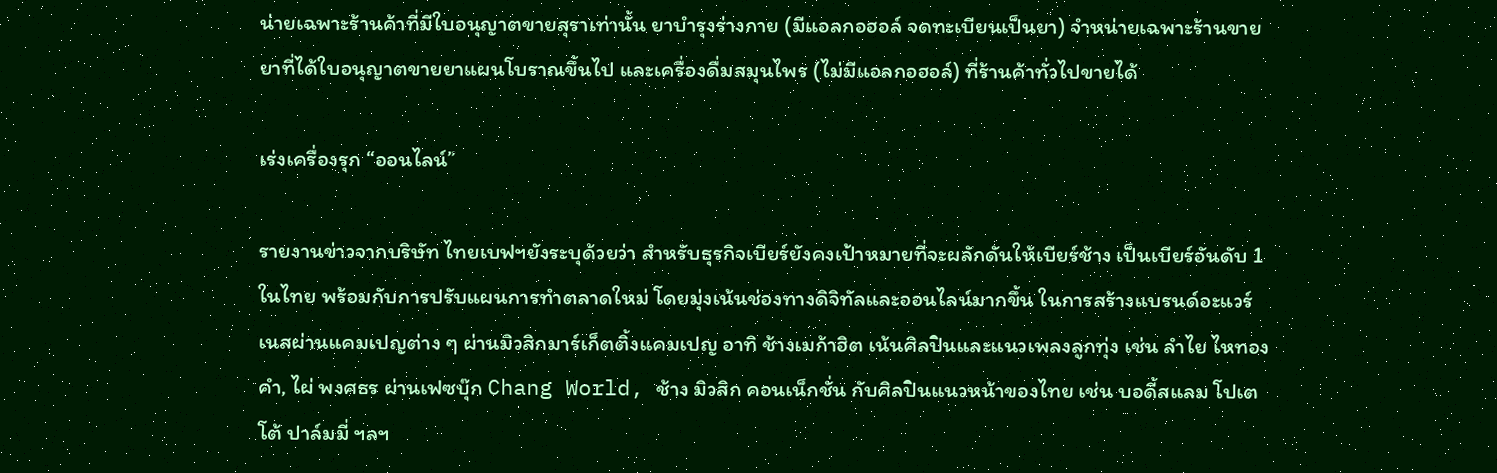น่ายเฉพาะร้านค้าที่มีใบอนุญาตขายสุราเท่านั้น ยาบำรุงร่างกาย (มีแอลกอฮอล์ จดทะเบียนเป็นยา) จำหน่ายเฉพาะร้านขายยาที่ได้ใบอนุญาตขายยาแผนโบราณขึ้นไป และเครื่องดื่มสมุนไพร (ไม่มีแอลกอฮอล์) ที่ร้านค้าทั่วไปขายได้

เร่งเครื่องรุก “ออนไลน์”

รายงานข่าวจากบริษัท ไทยเบฟฯยังระบุด้วยว่า สำหรับธุรกิจเบียร์ยังคงเป้าหมายที่จะผลักดันให้เบียร์ช้าง เป็นเบียร์อันดับ 1 ในไทย พร้อมกับการปรับแผนการทำตลาดใหม่ โดยมุ่งเน้นช่องทางดิจิทัลและออนไลน์มากขึ้น ในการสร้างแบรนด์อะแวร์เนสผ่านแคมเปญต่าง ๆ ผ่านมิวสิกมาร์เก็ตติ้งแคมเปญ อาทิ ช้างเมก้าฮิต เน้นศิลปินและแนวเพลงลูกทุ่ง เช่น ลำไย ไหทองคำ, ไผ่ พงศธร ผ่านเฟซบุ๊ก Chang World, ช้าง มิวสิก คอนเน็กชั่น กับศิลปินแนวหน้าของไทย เช่น บอดี้สแลม โปเตโต้ ปาล์มมี่ ฯลฯ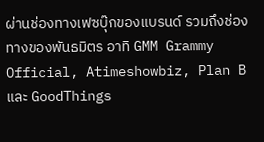ผ่านช่องทางเฟซบุ๊กของแบรนด์ รวมถึงช่องทางของพันธมิตร อาทิ GMM Grammy Official, Atimeshowbiz, Plan B และ GoodThings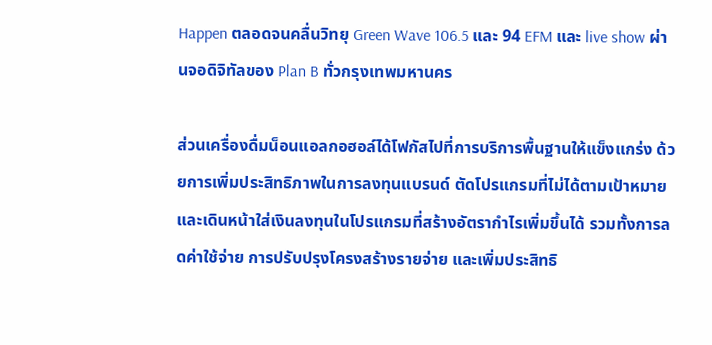Happen ตลอดจนคลื่นวิทยุ Green Wave 106.5 และ 94 EFM และ live show ผ่านจอดิจิทัลของ Plan B ทั่วกรุงเทพมหานคร

ส่วนเครื่องดื่มน็อนแอลกอฮอล์ได้โฟกัสไปที่การบริการพื้นฐานให้แข็งแกร่ง ด้วยการเพิ่มประสิทธิภาพในการลงทุนแบรนด์ ตัดโปรแกรมที่ไม่ได้ตามเป้าหมาย และเดินหน้าใส่เงินลงทุนในโปรแกรมที่สร้างอัตรากำไรเพิ่มขึ้นได้ รวมทั้งการลดค่าใช้จ่าย การปรับปรุงโครงสร้างรายจ่าย และเพิ่มประสิทธิ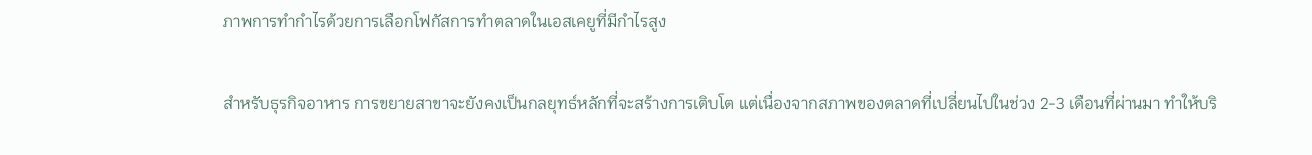ภาพการทำกำไรด้วยการเลือกโฟกัสการทำตลาดในเอสเคยูที่มีกำไรสูง

สำหรับธุรกิจอาหาร การขยายสาขาจะยังคงเป็นกลยุทธ์หลักที่จะสร้างการเติบโต แต่เนื่องจากสภาพของตลาดที่เปลี่ยนไปในช่วง 2-3 เดือนที่ผ่านมา ทำให้บริ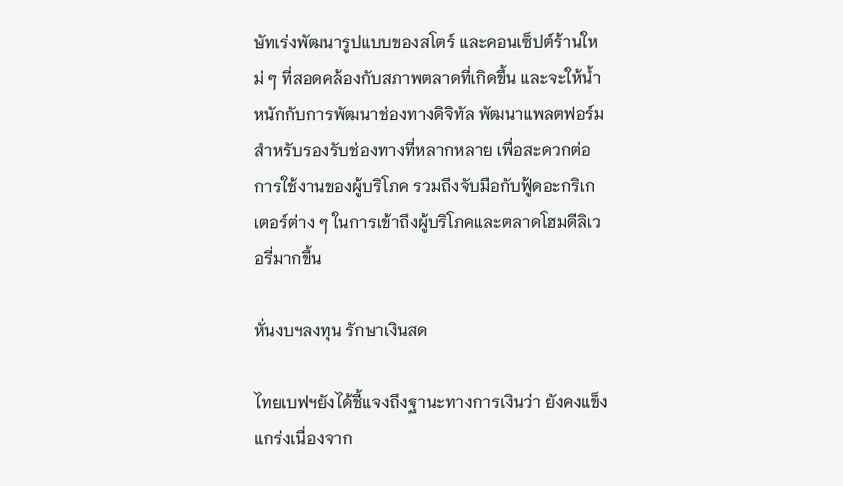ษัทเร่งพัฒนารูปแบบของสโตร์ และคอนเซ็ปต์ร้านใหม่ ๆ ที่สอดคล้องกับสภาพตลาดที่เกิดขึ้น และจะให้น้ำหนักกับการพัฒนาช่องทางดิจิทัล พัฒนาแพลตฟอร์มสำหรับรองรับช่องทางที่หลากหลาย เพื่อสะดวกต่อการใช้งานของผู้บริโภค รวมถึงจับมือกับฟู้ดอะกริเกเตอร์ต่าง ๆ ในการเข้าถึงผู้บริโภคและตลาดโฮมดีลิเวอรี่มากขึ้น

หั่นงบฯลงทุน รักษาเงินสด

ไทยเบฟฯยังได้ชี้แจงถึงฐานะทางการเงินว่า ยังคงแข็งแกร่งเนื่องจาก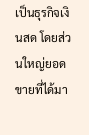เป็นธุรกิจเงินสด โดยส่วนใหญ่ยอดขายที่ได้มา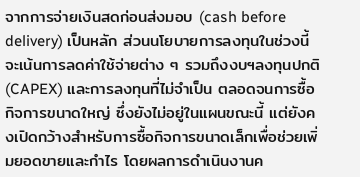จากการจ่ายเงินสดก่อนส่งมอบ (cash before delivery) เป็นหลัก ส่วนนโยบายการลงทุนในช่วงนี้จะเน้นการลดค่าใช้จ่ายต่าง ๆ รวมถึงงบฯลงทุนปกติ (CAPEX) และการลงทุนที่ไม่จำเป็น ตลอดจนการซื้อกิจการขนาดใหญ่ ซึ่งยังไม่อยู่ในแผนขณะนี้ แต่ยังคงเปิดกว้างสำหรับการซื้อกิจการขนาดเล็กเพื่อช่วยเพิ่มยอดขายและกำไร โดยผลการดำเนินงานค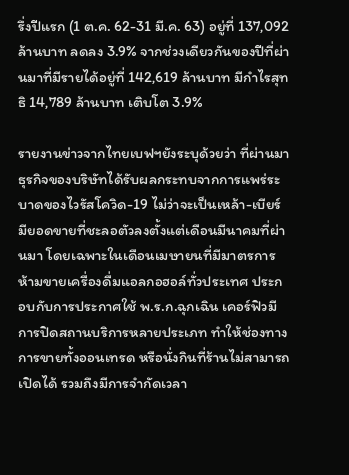รึ่งปีแรก (1 ต.ค. 62-31 มี.ค. 63) อยู่ที่ 137,092 ล้านบาท ลดลง 3.9% จากช่วงเดียวกันของปีที่ผ่านมาที่มีรายได้อยู่ที่ 142,619 ล้านบาท มีกำไรสุทธิ 14,789 ล้านบาท เติบโต 3.9%

รายงานข่าวจากไทยเบฟฯยังระบุด้วยว่า ที่ผ่านมาธุรกิจของบริษัทได้รับผลกระทบจากการแพร่ระบาดของไวรัสโควิด-19 ไม่ว่าจะเป็นเหล้า-เบียร์ มียอดขายที่ชะลอตัวลงตั้งแต่เดือนมีนาคมที่ผ่านมา โดยเฉพาะในเดือนเมษายนที่มีมาตรการห้ามขายเครื่องดื่มแอลกอฮอล์ทั่วประเทศ ประกอบกับการประกาศใช้ พ.ร.ก.ฉุกเฉิน เคอร์ฟิวมีการปิดสถานบริการหลายประเภท ทำให้ช่องทางการขายทั้งออนเทรด หรือนั่งกินที่ร้านไม่สามารถเปิดได้ รวมถึงมีการจำกัดเวลา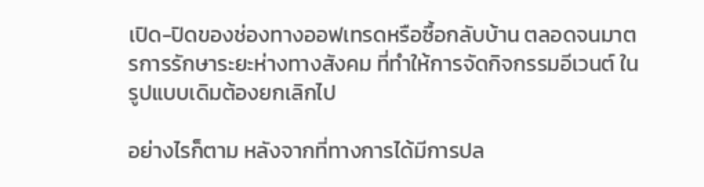เปิด-ปิดของช่องทางออฟเทรดหรือซื้อกลับบ้าน ตลอดจนมาตรการรักษาระยะห่างทางสังคม ที่ทำให้การจัดกิจกรรมอีเวนต์ ในรูปแบบเดิมต้องยกเลิกไป

อย่างไรก็ตาม หลังจากที่ทางการได้มีการปล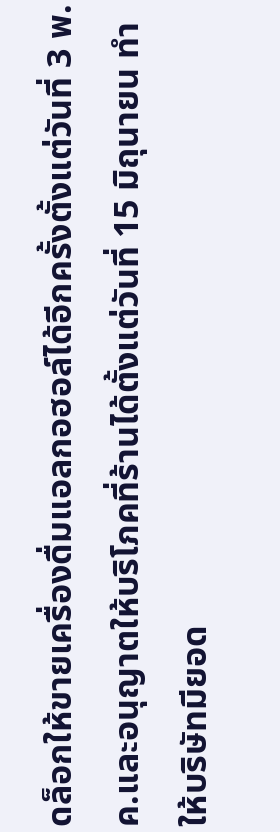ดล็อกให้ขายเครื่องดื่มแอลกอฮอล์ได้อีกครั้งตั้งแต่วันที่ 3 พ.ค.และอนุญาตให้บริโภคที่ร้านได้ตั้งแต่วันที่ 15 มิถุนายน ทำให้บริษัทมียอด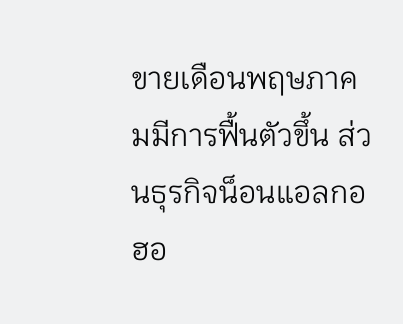ขายเดือนพฤษภาคมมีการฟื้นตัวขึ้น ส่วนธุรกิจน็อนแอลกอฮอ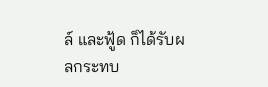ล์ และฟู้ด ก็ได้รับผลกระทบ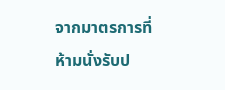จากมาตรการที่ห้ามนั่งรับป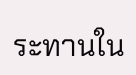ระทานใน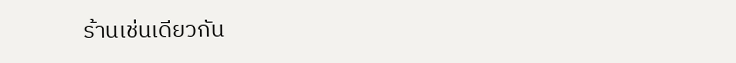ร้านเช่นเดียวกัน